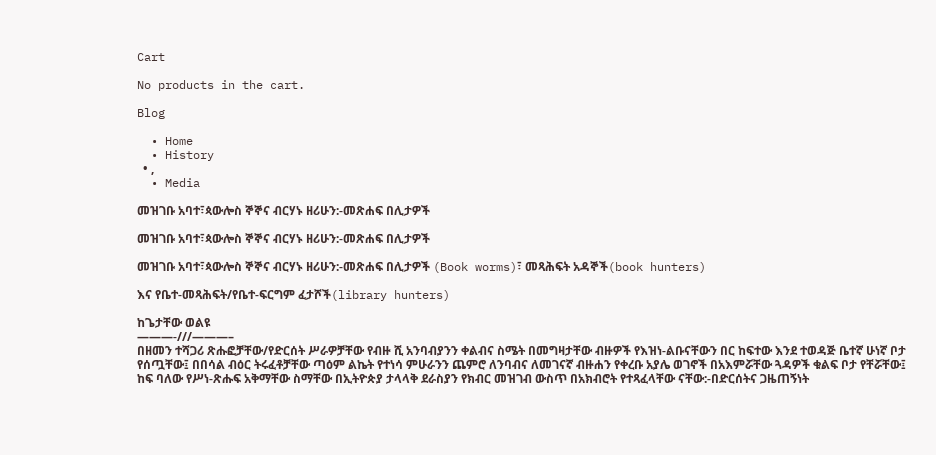Cart

No products in the cart.

Blog

  • Home
  • History
  • ,
  • Media

መዝገቡ አባተ፣ጳውሎስ ኞኞና ብርሃኑ ዘሪሁን:-መጽሐፍ በሊታዎች

መዝገቡ አባተ፣ጳውሎስ ኞኞና ብርሃኑ ዘሪሁን:-መጽሐፍ በሊታዎች

መዝገቡ አባተ፣ጳውሎስ ኞኞና ብርሃኑ ዘሪሁን:-መጽሐፍ በሊታዎች (Book worms)፣ መጻሕፍት አዳኞች(book hunters)

እና የቤተ-መጻሕፍት/የቤተ-ፍርግም ፈታሾች(library hunters)

ከጌታቸው ወልዩ
———-///———–
በዘመን ተሻጋሪ ጽሑፎቻቸው/የድርሰት ሥራዎቻቸው የብዙ ሺ አንባብያንን ቀልብና ስሜት በመግዛታቸው ብዙዎች የእዝነ-ልቡናቸውን በር ከፍተው እንደ ተወዳጅ ቤተኛ ሁነኛ ቦታ የሰጧቸው፤ በበሳል ብዕር ትሩፈቶቻቸው ጣዕም ልኬት የተነሳ ምሁራንን ጨምሮ ለንባብና ለመገናኛ ብዙሐን የቀረቡ አያሌ ወገኖች በአእምሯቸው ጓዳዎች ቁልፍ ቦታ የቸሯቸው፤ ከፍ ባለው የሥነ-ጽሑፍ አቅማቸው ስማቸው በኢትዮጵያ ታላላቅ ደራስያን የክብር መዝገብ ውስጥ በአክብሮት የተጻፈላቸው ናቸው:-በድርሰትና ጋዜጠኝነት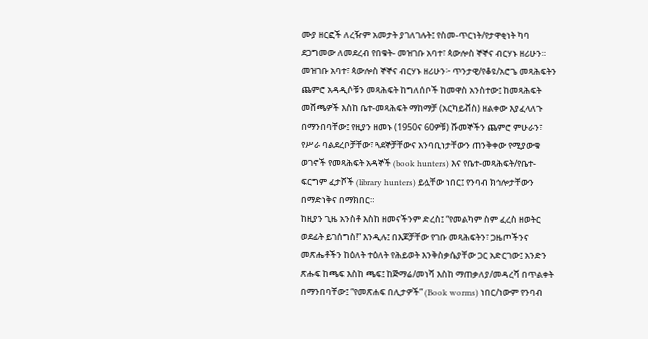ሙያ ዘርፎች ለረዥም አመታት ያገለገሉት፤ የስመ-ጥርነት/የታዋቂነት ካባ ደጋግመው ለመደረብ የበቁት- መዝገቡ አባተ፣ ጳውሎስ ኞኞና ብርሃኑ ዘሪሁን።
መዝገቡ አባተ፣ ጳውሎስ ኞኞና ብርሃኑ ዘሪሁን፦ ጥንታዊ/የቆዩ/አሮጌ መጻሕፍትን ጨምሮ አዳዲሶቹን መጻሕፍት ከግለሰቦች ከመዋስ አንስተው፤ ከመጻሕፍት መሸጫዎች እስከ ቤተ-መጻሕፍት ማከማቻ (አርካይቭስ) ዘልቀው እያፈላለጉ በማንበባቸው፤ የዚያን ዘመኑ (1950ና 60ዎቹ) ሹመኞችን ጨምሮ ምሁራን፣ የሥራ ባልደረቦቻቸው፣ ጓደኞቻቸውና አንባቢነታቸውን ጠንቅቀው የሚያውቁ ወገኖች የመጻሕፍት አዳኞች (book hunters) እና የቤተ-መጻሕፍት/የቤተ-ፍርግም ፈታሾች (library hunters) ይሏቸው ነበር፤ የንባብ ክኅሎታቸውን በማድነቅና በማክበር።
ከዚያን ጊዜ አንስቶ እስከ ዘመናችንም ድረስ፤ “የመልካም ስም ፈረስ ዘወትር ወደፊት ይገሰግስ!” እንዲሉ፤ በእጆቻቸው የገቡ መጻሕፍትን፣ ጋዜጦችንና መጽሔቶችን ከዕለት ተዕለት የሕይወት እንቅስቃሴያቸው ጋር አድርገው፤ አንድን ጽሑፍ ከጫፍ እስከ ጫፍ፤ ከጅማሬ/መነሻ እስከ ማጠቃለያ/መዳረሻ በጥልቀት በማንበባቸው፤ “የመጽሐፍ በሊታዎች” (Book worms) ነበር/ነውም የንባብ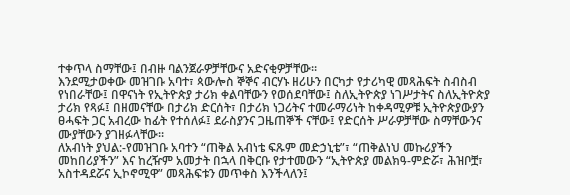ተቀጥላ ስማቸው፤ በብዙ ባልንጀራዎቻቸውና አድናቂዎቻቸው።
እንደሚታወቀው መዝገቡ አባተ፣ ጳውሎስ ኞኞና ብርሃኑ ዘሪሁን በርካታ የታሪካዊ መጻሕፍት ስብስብ የነበራቸው፤ በዋናነት የኢትዮጵያ ታሪክ ቀልባቸውን የወሰደባቸው፤ ስለኢትዮጵያ ነገሥታትና ስለኢትዮጵያ ታሪክ የጻፉ፤ በዘመናቸው በታሪክ ድርሰት፣ በታሪክ ነጋሪትና ተመራማሪነት ከቀዳሚዎቹ ኢትዮጵያውያን ፀሓፍት ጋር አብረው ከፊት የተሰለፉ፤ ደራስያንና ጋዜጠኞች ናቸው፤ የድርሰት ሥራዎቻቸው ስማቸውንና ሙያቸውን ያገዘፉላቸው።
ለአብነት ያህል:-የመዝገቡ አባተን “ጠቅል አብነቴ ፍጹም መድኃኒቴ”፣ “ጠቅልነህ መኩሪያችን መከበሪያችን” እና ከረዥም አመታት በኋላ በቅርቡ የታተመውን “ኢትዮጵያ መልክዓ-ምድሯ፣ ሕዝቦቿ፣ አስተዳደሯና ኢኮኖሚዋ” መጻሕፍቱን መጥቀስ እንችላለን፤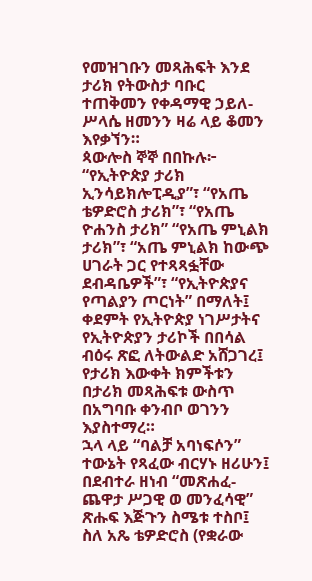የመዝገቡን መጻሕፍት እንደ ታሪክ የትውስታ ባቡር ተጠቅመን የቀዳማዊ ኃይለ-ሥላሴ ዘመንን ዛሬ ላይ ቆመን እየቃኘን።
ጳውሎስ ኞኞ በበኩሉ፦ “የኢትዮጵያ ታሪክ ኢንሳይክሎፒዲያ”፣ “የአጤ ቴዎድሮስ ታሪክ”፣ “የአጤ ዮሐንስ ታሪክ” “የአጤ ምኒልክ ታሪክ”፣ “አጤ ምኒልክ ከውጭ ሀገራት ጋር የተጻጻፏቸው ደብዳቤዎች”፣ “የኢትዮጵያና የጣልያን ጦርነት” በማለት፤ ቀደምት የኢትዮጵያ ነገሥታትና የኢትዮጵያን ታሪኮች በበሳል ብዕሩ ጽፎ ለትውልድ አሸጋገረ፤ የታሪክ እውቀት ክምችቱን በታሪክ መጻሕፍቱ ውስጥ በአግባቡ ቀንብቦ ወገንን እያስተማረ።
ኋላ ላይ “ባልቻ አባነፍሶን” ተውኔት የጻፈው ብርሃኑ ዘሪሁን፤ በደብተራ ዘነብ “መጽሐፈ-ጨዋታ ሥጋዊ ወ መንፈሳዊ” ጽሑፍ እጅጉን ስሜቱ ተስቦ፤ ስለ አጼ ቴዎድሮስ (የቋራው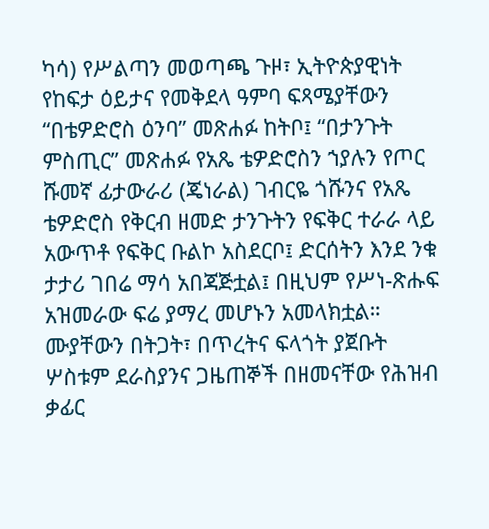ካሳ) የሥልጣን መወጣጫ ጉዞ፣ ኢትዮጵያዊነት የከፍታ ዕይታና የመቅደላ ዓምባ ፍጻሜያቸውን “በቴዎድሮስ ዕንባ” መጽሐፉ ከትቦ፤ “በታንጉት ምስጢር” መጽሐፉ የአጼ ቴዎድሮስን ኀያሉን የጦር ሹመኛ ፊታውራሪ (ጄነራል) ገብርዬ ጎሹንና የአጼ ቴዎድሮስ የቅርብ ዘመድ ታንጉትን የፍቅር ተራራ ላይ አውጥቶ የፍቅር ቡልኮ አስደርቦ፤ ድርሰትን እንደ ንቁ ታታሪ ገበሬ ማሳ አበጃጅቷል፤ በዚህም የሥነ-ጽሑፍ አዝመራው ፍሬ ያማረ መሆኑን አመላክቷል።
ሙያቸውን በትጋት፣ በጥረትና ፍላጎት ያጀቡት ሦስቱም ደራስያንና ጋዜጠኞች በዘመናቸው የሕዝብ ቃፊር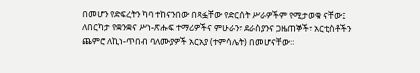በመሆን የድፍረትን ካባ ተከናንበው በጻፏቸው የድርሰት ሥራዎችም የሚታወቁ ናቸው፤ ለበርካታ የቋንቋና ሥነ-ጽሑፍ ተማሪዎችና ምሁራን፣ ደራስያንና ጋዜጠኞች፣ አርቲስቶችን ጨምሮ ለኪነ-ጥበብ ባለሙያዎች አርአያ (ተምሳሌት) በመሆናቸው።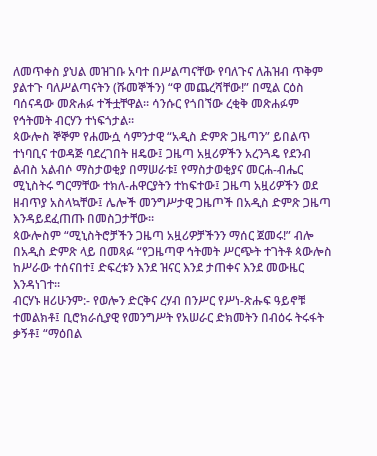ለመጥቀስ ያህል መዝገቡ አባተ በሥልጣናቸው የባለጉና ለሕዝብ ጥቅም ያልተጉ ባለሥልጣናትን (ሹመኞችን) “ዋ መጨረሻቸው!” በሚል ርዕስ ባሰናዳው መጽሐፉ ተችቷቸዋል። ሳንሱር የጎበኘው ረቂቅ መጽሐፉም የኅትመት ብርሃን ተነፍጎታል።
ጳውሎስ ኞኞም የሐሙሷ ሳምንታዊ “አዲስ ድምጽ ጋዜጣን” ይበልጥ ተነባቢና ተወዳጅ ባደረገበት ዘዴው፤ ጋዜጣ አዟሪዎችን አረንጓዴ የደንብ ልብስ አልብሶ ማስታወቂያ በማሠራቱ፤ የማስታወቂያና መርሐ-ብሔር ሚኒስትሩ ግርማቸው ተክለ-ሐዋርያትን ተከፍተው፤ ጋዜጣ አዟሪዎችን ወደ ዘብጥያ አስላኳቸው፤ ሌሎች መንግሥታዊ ጋዜጦች በአዲስ ድምጽ ጋዜጣ እንዳይደፈጠጡ በመስጋታቸው።
ጳውሎስም “ሚኒስትሮቻችን ጋዜጣ አዟሪዎቻችንን ማሰር ጀመሩ!” ብሎ በአዲስ ድምጽ ላይ በመጻፉ “የጋዜጣዋ ኅትመት ሥርጭት ተገትቶ ጳውሎስ ከሥራው ተሰናበተ፤ ድፍረቱን እንደ ዝናር እንደ ታጠቀና እንደ መውዜር እንዳነገተ።
ብርሃኑ ዘሪሁንም:- የወሎን ድርቅና ረሃብ በንሥር የሥነ-ጽሑፍ ዓይኖቹ ተመልክቶ፤ ቢሮክራሲያዊ የመንግሥት የአሠራር ድክመትን በብዕሩ ትሩፋት ቃኝቶ፤ “ማዕበል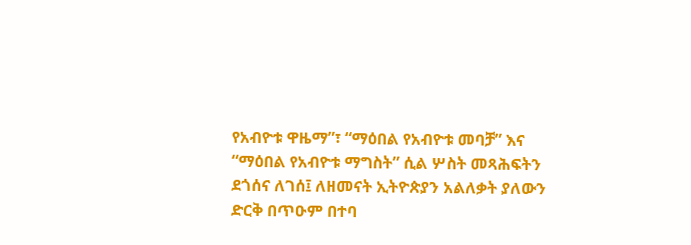የአብዮቱ ዋዜማ”፣ “ማዕበል የአብዮቱ መባቻ” እና “ማዕበል የአብዮቱ ማግስት” ሲል ሦስት መጻሕፍትን ደጎሰና ለገሰ፤ ለዘመናት ኢትዮጵያን አልለቃት ያለውን ድርቅ በጥዑም በተባ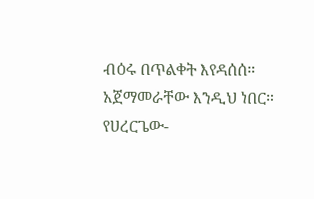ብዕሩ በጥልቀት እየዳሰሰ።
አጀማመራቸው እንዲህ ነበር። የሀረርጌው-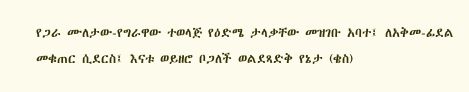የጋራ ሙለታው-የግራዋው ተወላጅ የዕድሜ ታላቃቸው መዝገቡ አባተ፤ ለአቅመ-ፊደል መቁጠር ሲደርስ፤ እናቱ ወይዘሮ ቦጋለች ወልደጻድቅ የኔታ (ቄስ)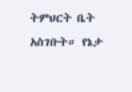ትምህርት ቤት አስገቡት። የኔታ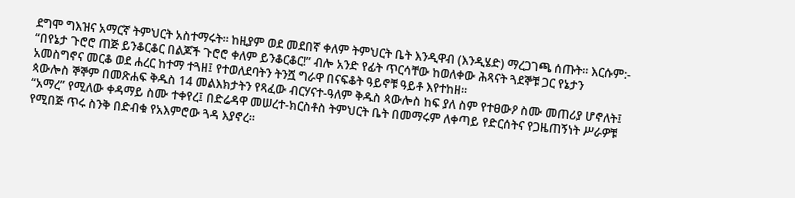ደግሞ ግእዝና አማርኛ ትምህርት አስተማሩት። ከዚያም ወደ መደበኛ ቀለም ትምህርት ቤት እንዲዋብ (እንዲሄድ) ማረጋገጫ ሰጡት። እርሱም:- “በየኔታ ጉሮሮ ጠጅ ይንቆርቆር በልጆች ጉሮሮ ቀለም ይንቆርቆር!” ብሎ አንድ የፊት ጥርሳቸው ከወለቀው ሕጻናት ጓደኞቹ ጋር የኔታን አመስግኖና መርቆ ወደ ሐረር ከተማ ተጓዘ፤ የተወለደባትን ትንሿ ግራዋ በናፍቆት ዓይኖቹ ዓይቶ እየተከዘ።
ጳውሎስ ኞኞም በመጽሐፍ ቅዱስ 14 መልእክታትን የጻፈው ብርሃናተ-ዓለም ቅዱስ ጳውሎስ ከፍ ያለ ስም የተፀውዖ ስሙ መጠሪያ ሆኖለት፤ “አማረ” የሚለው ቀዳማይ ስሙ ተቀየረ፤ በድሬዳዋ መሠረተ-ክርስቶስ ትምህርት ቤት በመማሩም ለቀጣይ የድርሰትና የጋዜጠኝነት ሥራዎቹ የሚበጅ ጥሩ ስንቅ በድብቁ የአእምሮው ጓዳ እያኖረ።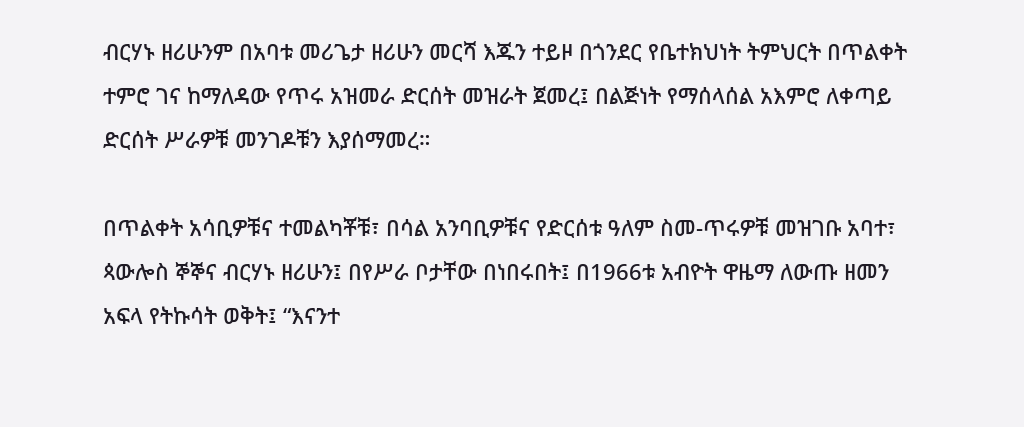ብርሃኑ ዘሪሁንም በአባቱ መሪጌታ ዘሪሁን መርሻ እጁን ተይዞ በጎንደር የቤተክህነት ትምህርት በጥልቀት ተምሮ ገና ከማለዳው የጥሩ አዝመራ ድርሰት መዝራት ጀመረ፤ በልጅነት የማሰላሰል አእምሮ ለቀጣይ ድርሰት ሥራዎቹ መንገዶቹን እያሰማመረ።

በጥልቀት አሳቢዎቹና ተመልካቾቹ፣ በሳል አንባቢዎቹና የድርሰቱ ዓለም ስመ-ጥሩዎቹ መዝገቡ አባተ፣ ጳውሎስ ኞኞና ብርሃኑ ዘሪሁን፤ በየሥራ ቦታቸው በነበሩበት፤ በ1966ቱ አብዮት ዋዜማ ለውጡ ዘመን አፍላ የትኩሳት ወቅት፤ “እናንተ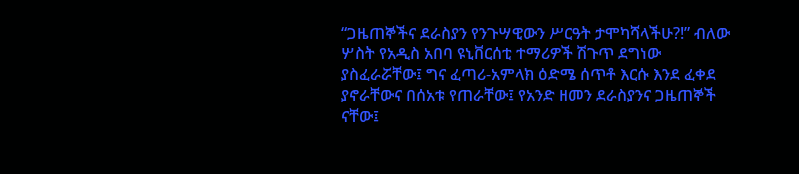“ጋዜጠኞችና ደራስያን የንጉሣዊውን ሥርዓት ታሞካሻላችሁ?!” ብለው ሦስት የአዲስ አበባ ዩኒቨርሰቲ ተማሪዎች ሽጉጥ ደግነው ያስፈራሯቸው፤ ግና ፈጣሪ-አምላክ ዕድሜ ሰጥቶ እርሱ እንደ ፈቀደ ያኖራቸውና በሰአቱ የጠራቸው፤ የአንድ ዘመን ደራስያንና ጋዜጠኞች ናቸው፤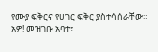የሙያ ፍቅርና የሀገር ፍቅር ያስተሳሰራቸው።
አዎ! መዝገቡ አባተ፣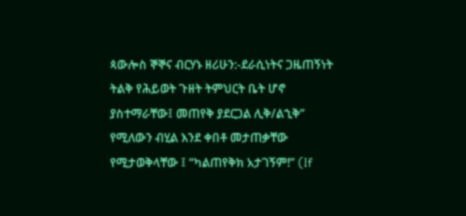ጳውሎስ ኞኞና ብርሃኑ ዘሪሁን:-ደራሲነትና ጋዜጠኝነት ትልቅ የሕይወት ጉዘት ትምህርት ቤት ሆኖ ያስተማራቸው፤ መጠየቅ ያደርጋል ሊቅ/ልኂቅ” የሚለውን ብሂል እንደ ቀበቶ መታጠቃቸው የሚታወቅላቸው ፤ “ካልጠየቅክ አታገኝም!” (If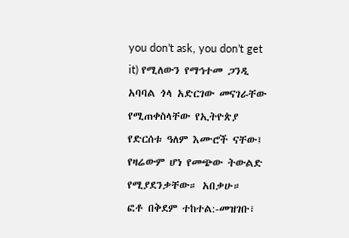you don’t ask, you don’t get it) የሚለውን የማኅተመ ጋንዲ አባባል ጎላ አድርገው መናገራቸው የሚጠቀስላቸው የኢትዮጵያ የድርሰቱ ዓለም እሙሮች ናቸው፤ የዛሬውም ሆነ የመጭው ትውልድ የሚያደንቃቸው። አበቃሁ።
ፎቶ በቅደም ተከተል:-መዝገቡ፣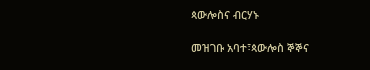ጳውሎስና ብርሃኑ

መዝገቡ አባተ፣ጳውሎስ ኞኞና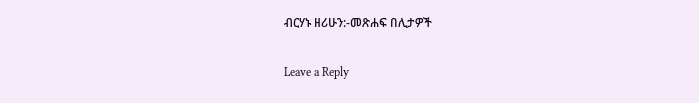ብርሃኑ ዘሪሁን:-መጽሐፍ በሊታዎች

Leave a Reply